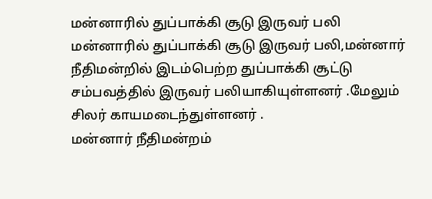மன்னாரில் துப்பாக்கி சூடு இருவர் பலி
மன்னாரில் துப்பாக்கி சூடு இருவர் பலி,மன்னார் நீதிமன்றில் இடம்பெற்ற துப்பாக்கி சூட்டு சம்பவத்தில் இருவர் பலியாகியுள்ளனர் .மேலும் சிலர் காயமடைந்துள்ளனர் .
மன்னார் நீதிமன்றம்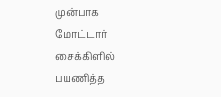முன்பாக மோட்டார் சைக்கிளில் பயணித்த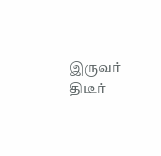இருவர் திடீர்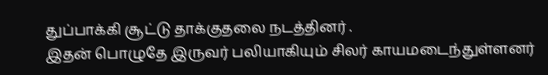துப்பாக்கி சூட்டு தாக்குதலை நடத்தினர் .
இதன் பொழுதே இருவர் பலியாகியும் சிலர் காயமடைந்துள்ளனர்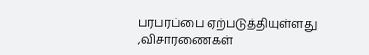பரபரப்பை ஏற்படுத்தியுள்ளது ,விசாரணைகள்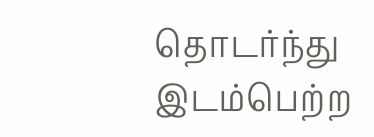தொடர்ந்து இடம்பெற்ற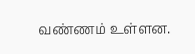வண்ணம் உள்ளன.